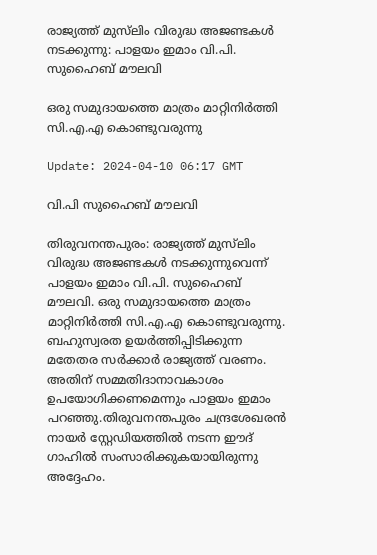രാജ്യത്ത് മുസ്‍ലിം വിരുദ്ധ അജണ്ടകൾ നടക്കുന്നു: പാളയം ഇമാം വി.പി. സുഹൈബ് മൗലവി

ഒരു സമുദായത്തെ മാത്രം മാറ്റിനിർത്തി സി.എ.എ കൊണ്ടുവരുന്നു

Update: 2024-04-10 06:17 GMT

വി.പി സുഹൈബ് മൗലവി

തിരുവനന്തപുരം: രാജ്യത്ത് മുസ്‍ലിം വിരുദ്ധ അജണ്ടകൾ നടക്കുന്നുവെന്ന് പാളയം ഇമാം വി.പി. സുഹൈബ് മൗലവി. ഒരു സമുദായത്തെ മാത്രം മാറ്റിനിർത്തി സി.എ.എ കൊണ്ടുവരുന്നു. ബഹുസ്വരത ഉയർത്തിപ്പിടിക്കുന്ന മതേതര സർക്കാർ രാജ്യത്ത് വരണം. അതിന് സമ്മതിദാനാവകാശം ഉപയോഗിക്കണമെന്നും പാളയം ഇമാം പറഞ്ഞു.തിരുവനന്തപുരം ചന്ദ്രശേഖരന്‍ നായര്‍ സ്റ്റേഡിയത്തില്‍ നടന്ന ഈദ് ഗാഹില്‍ സംസാരിക്കുകയായിരുന്നു അദ്ദേഹം.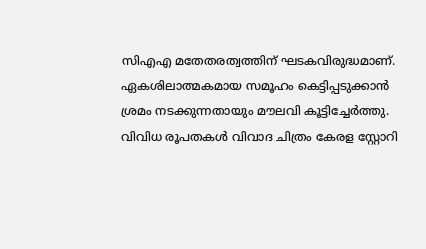സിഎഎ മതേതരത്വത്തിന് ഘടകവിരുദ്ധമാണ്. ഏകശിലാത്മകമായ സമൂഹം കെട്ടിപ്പടുക്കാൻ ശ്രമം നടക്കുന്നതായും മൗലവി കൂട്ടിച്ചേര്‍ത്തു. വിവിധ രൂപതകള്‍ വിവാദ ചിത്രം കേരള സ്റ്റോറി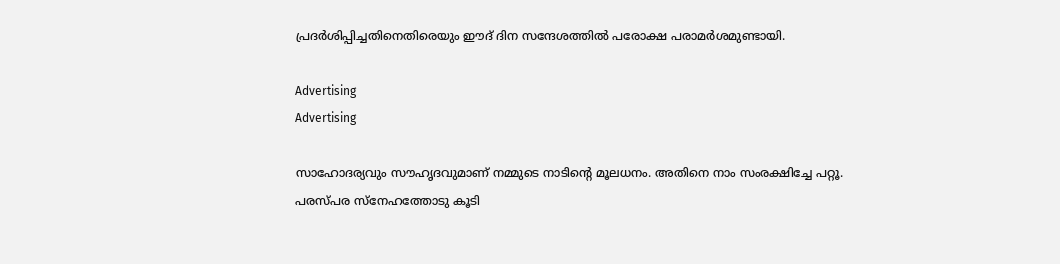പ്രദര്‍ശിപ്പിച്ചതിനെതിരെയും ഈദ് ദിന സന്ദേശത്തില്‍ പരോക്ഷ പരാമര്‍ശമുണ്ടായി.

Advertising
Advertising

സാഹോദര്യവും സൗഹൃദവുമാണ് നമ്മുടെ നാടിന്‍റെ മൂലധനം. അതിനെ നാം സംരക്ഷിച്ചേ പറ്റൂ. പരസ്പര സ്നേഹത്തോടു കൂടി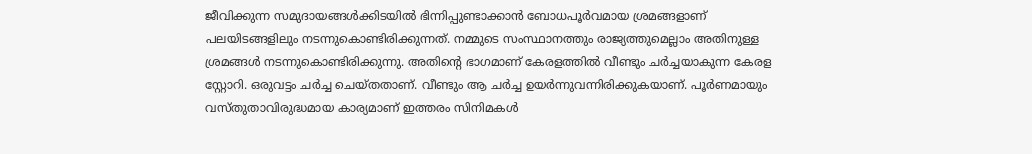ജീവിക്കുന്ന സമുദായങ്ങള്‍ക്കിടയില്‍ ഭിന്നിപ്പുണ്ടാക്കാന്‍ ബോധപൂര്‍വമായ ശ്രമങ്ങളാണ് പലയിടങ്ങളിലും നടന്നുകൊണ്ടിരിക്കുന്നത്. നമ്മുടെ സംസ്ഥാനത്തും രാജ്യത്തുമെല്ലാം അതിനുള്ള ശ്രമങ്ങള്‍ നടന്നുകൊണ്ടിരിക്കുന്നു. അതിന്‍റെ ഭാഗമാണ് കേരളത്തില്‍ വീണ്ടും ചര്‍ച്ചയാകുന്ന കേരള സ്റ്റോറി. ഒരുവട്ടം ചര്‍ച്ച ചെയ്തതാണ്. വീണ്ടും ആ ചര്‍ച്ച ഉയര്‍ന്നുവന്നിരിക്കുകയാണ്. പൂര്‍ണമായും വസ്തുതാവിരുദ്ധമായ കാര്യമാണ് ഇത്തരം സിനിമകള്‍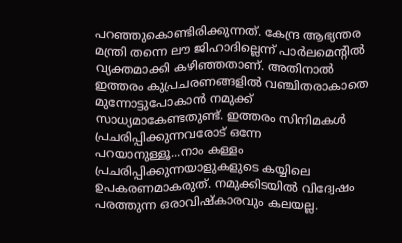പറഞ്ഞുകൊണ്ടിരിക്കുന്നത്. കേന്ദ്ര ആഭ്യന്തര മന്ത്രി തന്നെ ലൗ ജിഹാദില്ലെന്ന് പാര്‍ലമെന്‍റില്‍ വ്യക്തമാക്കി കഴിഞ്ഞതാണ്. അതിനാല്‍ ഇത്തരം കുപ്രചരണങ്ങളില്‍ വഞ്ചിതരാകാതെ മുന്നോട്ടുപോകാന്‍ നമുക്ക് സാധ്യമാകേണ്ടതുണ്ട്. ഇത്തരം സിനിമകള്‍ പ്രചരിപ്പിക്കുന്നവരോട് ഒന്നേ പറയാനുള്ളൂ...നാം കള്ളം പ്രചരിപ്പിക്കുന്നയാളുകളുടെ കയ്യിലെ ഉപകരണമാകരുത്. നമുക്കിടയില്‍ വിദ്വേഷം പരത്തുന്ന ഒരാവിഷ്കാരവും കലയല്ല.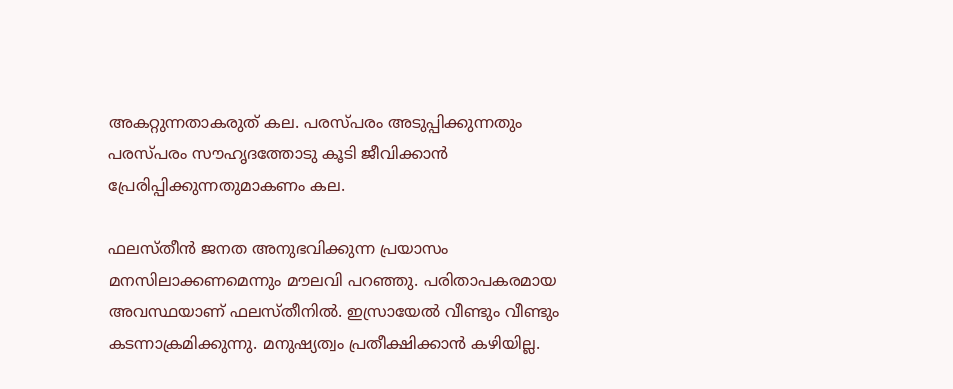അകറ്റുന്നതാകരുത് കല. പരസ്പരം അടുപ്പിക്കുന്നതും പരസ്പരം സൗഹൃദത്തോടു കൂടി ജീവിക്കാന്‍ പ്രേരിപ്പിക്കുന്നതുമാകണം കല.

ഫലസ്തീന്‍ ജനത അനുഭവിക്കുന്ന പ്രയാസം മനസിലാക്കണമെന്നും മൗലവി പറഞ്ഞു. പരിതാപകരമായ അവസ്ഥയാണ് ഫലസ്തീനിൽ. ഇസ്രായേൽ വീണ്ടും വീണ്ടും കടന്നാക്രമിക്കുന്നു. മനുഷ്യത്വം പ്രതീക്ഷിക്കാൻ കഴിയില്ല.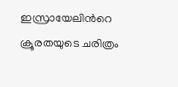ഇസ്രായേലിന്‍റെ ക്രൂരതയുടെ ചരിത്രം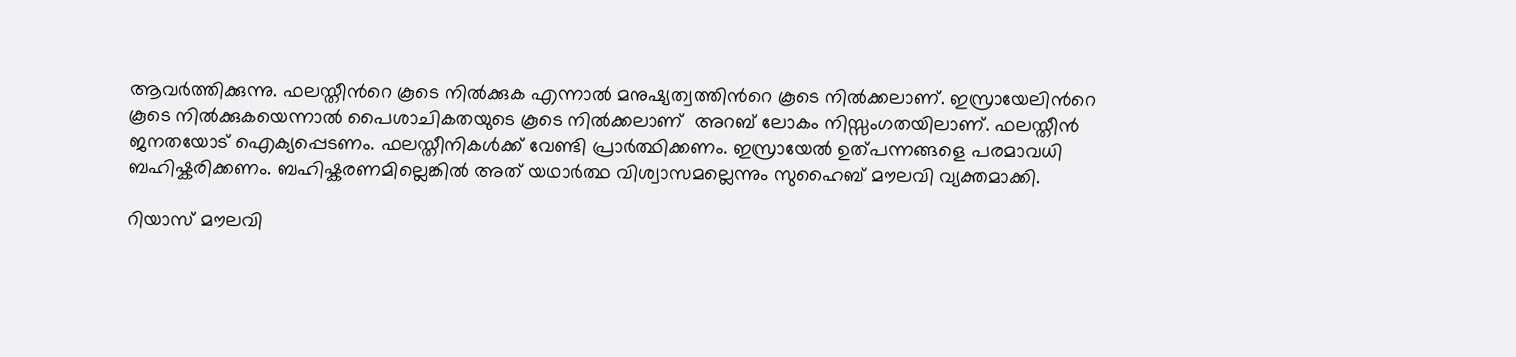ആവർത്തിക്കുന്നു. ഫലസ്തീന്‍റെ കൂടെ നിൽക്കുക എന്നാൽ മനുഷ്യത്വത്തിന്‍റെ കൂടെ നിൽക്കലാണ്. ഇസ്രായേലിന്‍റെ കൂടെ നിൽക്കുകയെന്നാൽ പൈശാചികതയുടെ കൂടെ നിൽക്കലാണ്  അറബ് ലോകം നിസ്സംഗതയിലാണ്. ഫലസ്തീൻ ജനതയോട് ഐക്യപ്പെടണം. ഫലസ്തീനികൾക്ക് വേണ്ടി പ്രാർത്ഥിക്കണം. ഇസ്രായേൽ ഉത്പന്നങ്ങളെ പരമാവധി ബഹിഷ്കരിക്കണം. ബഹിഷ്കരണമില്ലെങ്കിൽ അത് യഥാർത്ഥ വിശ്വാസമല്ലെന്നും സുഹൈബ് മൗലവി വ്യക്തമാക്കി.

റിയാസ് മൗലവി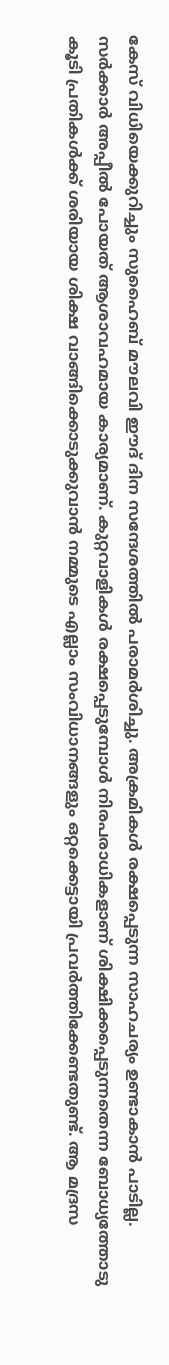കേസ് വിധിയെക്കുറിച്ചും സുഹൈബ് മൗലവി ഈദ് ദിന സന്ദേശത്തില്‍ പരാമര്‍ശിച്ചു. അക്രമികള്‍ രക്ഷപ്പെടുന്ന സാഹചര്യം ഉണ്ടാകാന്‍ പാടില്ല. സര്‍ക്കാര്‍ അപ്പീല്‍ പോയത് ആശാവഹമായ കാര്യമാണ്. കുറ്റവാളികള്‍ രക്ഷപ്പെടുമ്പോള്‍ നിരപരാധികളാണ് ശിക്ഷിക്കപ്പെടുന്നതെന്ന ബോധ്യത്തോടു കൂടി പ്രതികള്‍ക്ക് ശരിയായ ശിക്ഷ വാങ്ങിക്കൊടുക്കുവാന്‍ നമ്മുടെ എല്ലാം സംവിധാനങ്ങളും ഒറ്റക്കെട്ടായി പ്രവര്‍ത്തിക്കേണ്ടതുണ്ട്. ആ മദ്രസ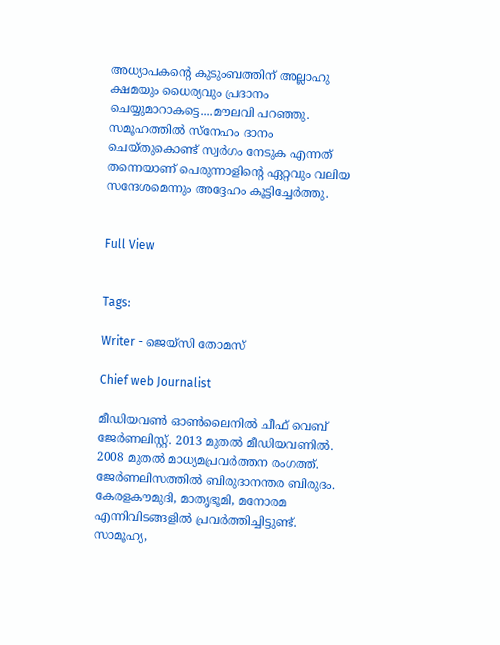അധ്യാപകന്‍റെ കുടുംബത്തിന് അല്ലാഹു ക്ഷമയും ധൈര്യവും പ്രദാനം ചെയ്യുമാറാകട്ടെ....മൗലവി പറഞ്ഞു. സമൂഹത്തില്‍ സ്നേഹം ദാനം ചെയ്തുകൊണ്ട് സ്വര്‍ഗം നേടുക എന്നത് തന്നെയാണ് പെരുന്നാളിന്‍റെ ഏറ്റവും വലിയ സന്ദേശമെന്നും അദ്ദേഹം കൂട്ടിച്ചേര്‍ത്തു.


Full View


Tags:

Writer - ജെയ്സി തോമസ്

Chief web Journalist

മീഡിയവൺ ഓൺലൈനിൽ ചീഫ് വെബ് ജേർണലിസ്റ്റ്. 2013 മുതൽ മീഡിയവണിൽ. 2008 മുതൽ മാധ്യമപ്രവർത്തന രംഗത്ത്. ജേർണലിസത്തിൽ ബിരുദാനന്തര ബിരുദം. കേരളകൗമുദി, മാതൃഭൂമി, മനോരമ എന്നിവിടങ്ങളിൽ പ്രവർത്തിച്ചിട്ടുണ്ട്. സാമൂഹ്യ,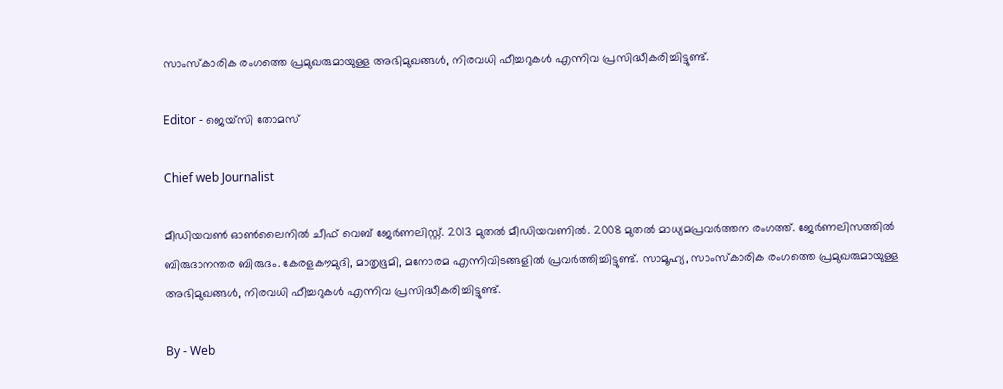സാംസ്‌കാരിക രംഗത്തെ പ്രമുഖരുമായുള്ള അഭിമുഖങ്ങൾ, നിരവധി ഫീച്ചറുകൾ എന്നിവ പ്രസിദ്ധീകരിച്ചിട്ടുണ്ട്.

Editor - ജെയ്സി തോമസ്

Chief web Journalist

മീഡിയവൺ ഓൺലൈനിൽ ചീഫ് വെബ് ജേർണലിസ്റ്റ്. 2013 മുതൽ മീഡിയവണിൽ. 2008 മുതൽ മാധ്യമപ്രവർത്തന രംഗത്ത്. ജേർണലിസത്തിൽ ബിരുദാനന്തര ബിരുദം. കേരളകൗമുദി, മാതൃഭൂമി, മനോരമ എന്നിവിടങ്ങളിൽ പ്രവർത്തിച്ചിട്ടുണ്ട്. സാമൂഹ്യ, സാംസ്‌കാരിക രംഗത്തെ പ്രമുഖരുമായുള്ള അഭിമുഖങ്ങൾ, നിരവധി ഫീച്ചറുകൾ എന്നിവ പ്രസിദ്ധീകരിച്ചിട്ടുണ്ട്.

By - Web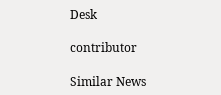Desk

contributor

Similar News